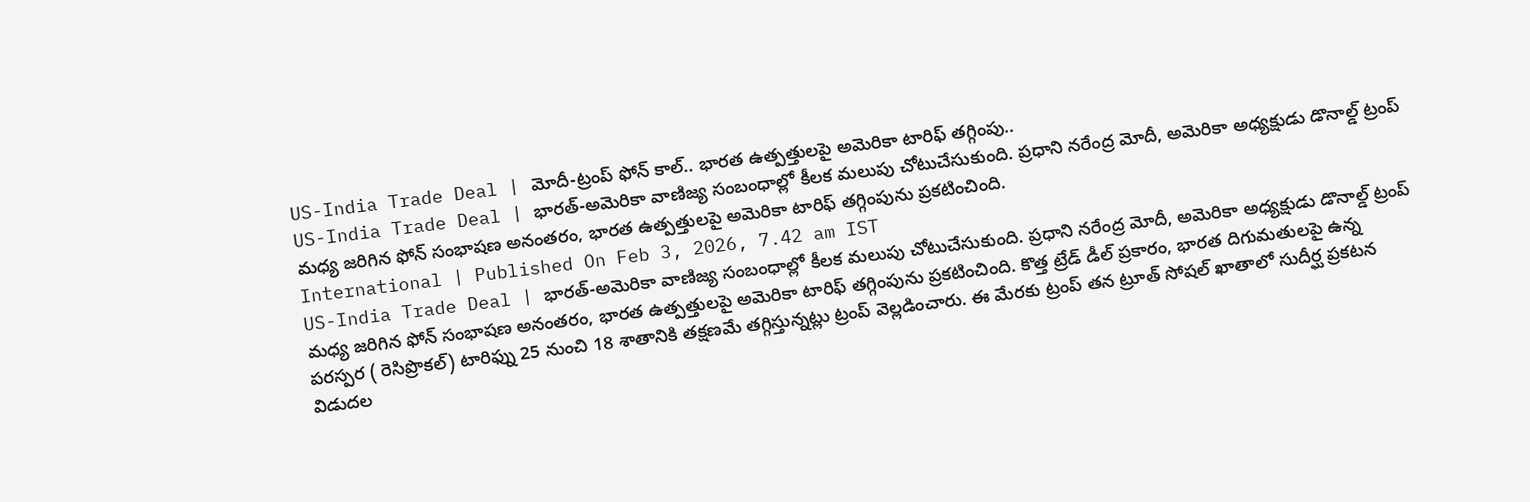US-India Trade Deal | మోదీ-ట్రంప్ ఫోన్ కాల్.. భారత ఉత్పత్తులపై అమెరికా టారిఫ్ తగ్గింపు..
US-India Trade Deal | భారత్-అమెరికా వాణిజ్య సంబంధాల్లో కీలక మలుపు చోటుచేసుకుంది. ప్రధాని నరేంద్ర మోదీ, అమెరికా అధ్యక్షుడు డొనాల్డ్ ట్రంప్ మధ్య జరిగిన ఫోన్ సంభాషణ అనంతరం, భారత ఉత్పత్తులపై అమెరికా టారిఫ్ తగ్గింపును ప్రకటించింది.
International | Published On Feb 3, 2026, 7.42 am IST
US-India Trade Deal | భారత్-అమెరికా వాణిజ్య సంబంధాల్లో కీలక మలుపు చోటుచేసుకుంది. ప్రధాని నరేంద్ర మోదీ, అమెరికా అధ్యక్షుడు డొనాల్డ్ ట్రంప్ మధ్య జరిగిన ఫోన్ సంభాషణ అనంతరం, భారత ఉత్పత్తులపై అమెరికా టారిఫ్ తగ్గింపును ప్రకటించింది. కొత్త ట్రేడ్ డీల్ ప్రకారం, భారత దిగుమతులపై ఉన్న పరస్పర ( రెసిప్రొకల్) టారిఫ్ను 25 నుంచి 18 శాతానికి తక్షణమే తగ్గిస్తున్నట్లు ట్రంప్ వెల్లడించారు. ఈ మేరకు ట్రంప్ తన ట్రూత్ సోషల్ ఖాతాలో సుదీర్ఘ ప్రకటన విడుదల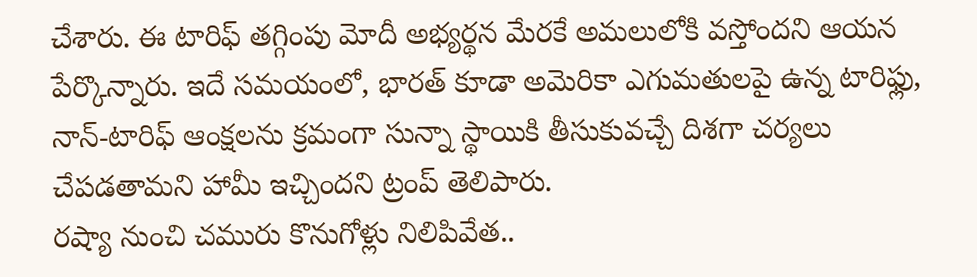చేశారు. ఈ టారిఫ్ తగ్గింపు మోదీ అభ్యర్థన మేరకే అమలులోకి వస్తోందని ఆయన పేర్కొన్నారు. ఇదే సమయంలో, భారత్ కూడా అమెరికా ఎగుమతులపై ఉన్న టారిఫ్లు, నాన్-టారిఫ్ ఆంక్షలను క్రమంగా సున్నా స్థాయికి తీసుకువచ్చే దిశగా చర్యలు చేపడతామని హామీ ఇచ్చిందని ట్రంప్ తెలిపారు.
రష్యా నుంచి చమురు కొనుగోళ్లు నిలిపివేత..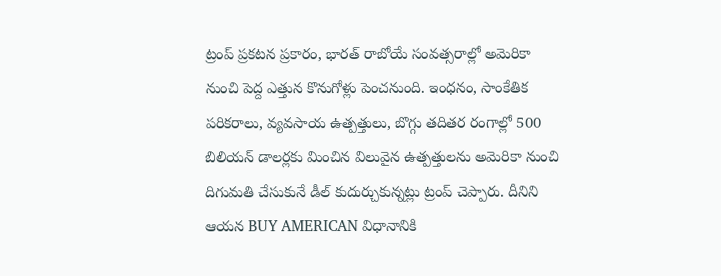ట్రంప్ ప్రకటన ప్రకారం, భారత్ రాబోయే సంవత్సరాల్లో అమెరికా నుంచి పెద్ద ఎత్తున కొనుగోళ్లు పెంచనుంది. ఇంధనం, సాంకేతిక పరికరాలు, వ్యవసాయ ఉత్పత్తులు, బొగ్గు తదితర రంగాల్లో 500 బిలియన్ డాలర్లకు మించిన విలువైన ఉత్పత్తులను అమెరికా నుంచి దిగుమతి చేసుకునే డీల్ కుదుర్చుకున్నట్లు ట్రంప్ చెప్పారు. దీనిని ఆయన BUY AMERICAN విధానానికి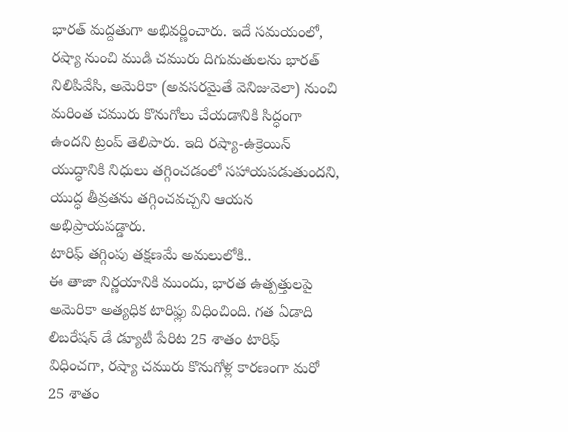భారత్ మద్దతుగా అభివర్ణించారు. ఇదే సమయంలో, రష్యా నుంచి ముడి చమురు దిగుమతులను భారత్ నిలిపివేసి, అమెరికా (అవసరమైతే వెనిజువెలా) నుంచి మరింత చమురు కొనుగోలు చేయడానికి సిద్ధంగా ఉందని ట్రంప్ తెలిపారు. ఇది రష్యా-ఉక్రెయిన్ యుద్ధానికి నిధులు తగ్గించడంలో సహాయపడుతుందని, యుద్ధ తీవ్రతను తగ్గించవచ్చని ఆయన అభిప్రాయపడ్డారు.
టారిఫ్ తగ్గింపు తక్షణమే అమలులోకి..
ఈ తాజా నిర్ణయానికి ముందు, భారత ఉత్పత్తులపై అమెరికా అత్యధిక టారిఫ్లు విధించింది. గత ఏడాది లిబరేషన్ డే డ్యూటీ పేరిట 25 శాతం టారిఫ్ విధించగా, రష్యా చమురు కొనుగోళ్ల కారణంగా మరో 25 శాతం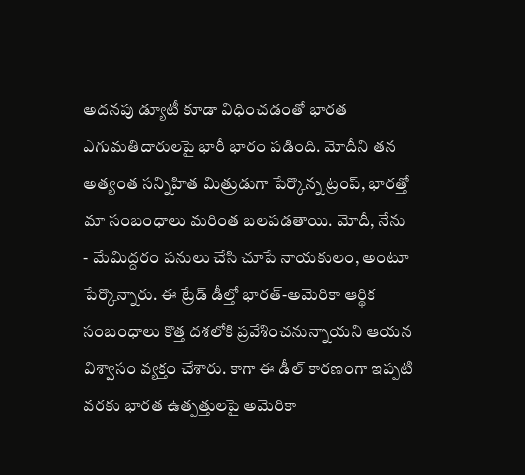అదనపు డ్యూటీ కూడా విధించడంతో భారత ఎగుమతిదారులపై భారీ భారం పడింది. మోదీని తన అత్యంత సన్నిహిత మిత్రుడుగా పేర్కొన్న ట్రంప్, భారత్తో మా సంబంధాలు మరింత బలపడతాయి. మోదీ, నేను - మేమిద్దరం పనులు చేసి చూపే నాయకులం, అంటూ పేర్కొన్నారు. ఈ ట్రేడ్ డీల్తో భారత్-అమెరికా ఆర్థిక సంబంధాలు కొత్త దశలోకి ప్రవేశించనున్నాయని ఆయన విశ్వాసం వ్యక్తం చేశారు. కాగా ఈ డీల్ కారణంగా ఇప్పటి వరకు భారత ఉత్పత్తులపై అమెరికా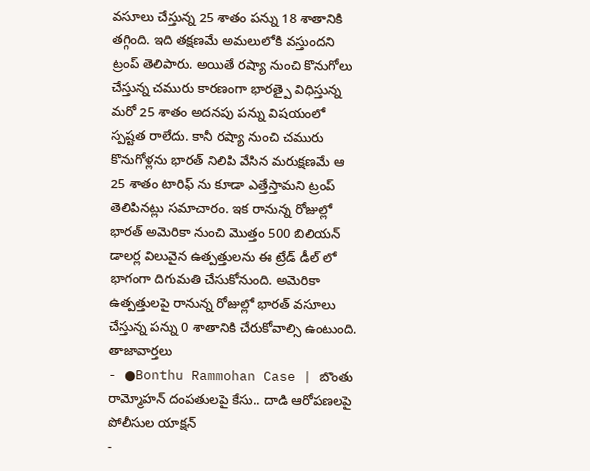వసూలు చేస్తున్న 25 శాతం పన్ను 18 శాతానికి తగ్గింది. ఇది తక్షణమే అమలులోకి వస్తుందని ట్రంప్ తెలిపారు. అయితే రష్యా నుంచి కొనుగోలు చేస్తున్న చమురు కారణంగా భారత్పై విధిస్తున్న మరో 25 శాతం అదనపు పన్ను విషయంలో స్పష్టత రాలేదు. కానీ రష్యా నుంచి చమురు కొనుగోళ్లను భారత్ నిలిపి వేసిన మరుక్షణమే ఆ 25 శాతం టారిఫ్ ను కూడా ఎత్తేస్తామని ట్రంప్ తెలిపినట్లు సమాచారం. ఇక రానున్న రోజుల్లో భారత్ అమెరికా నుంచి మొత్తం 500 బిలియన్ డాలర్ల విలువైన ఉత్పత్తులను ఈ ట్రేడ్ డీల్ లో భాగంగా దిగుమతి చేసుకోనుంది. అమెరికా ఉత్పత్తులపై రానున్న రోజుల్లో భారత్ వసూలు చేస్తున్న పన్ను 0 శాతానికి చేరుకోవాల్సి ఉంటుంది.
తాజావార్తలు
- ●Bonthu Rammohan Case | బొంతు రామ్మోహన్ దంపతులపై కేసు.. దాడి ఆరోపణలపై పోలీసుల యాక్షన్
-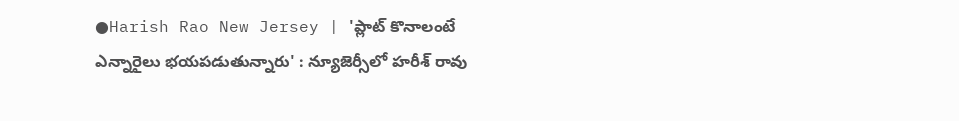●Harish Rao New Jersey | 'ప్లాట్ కొనాలంటే ఎన్నారైలు భయపడుతున్నారు' : న్యూజెర్సీలో హరీశ్ రావు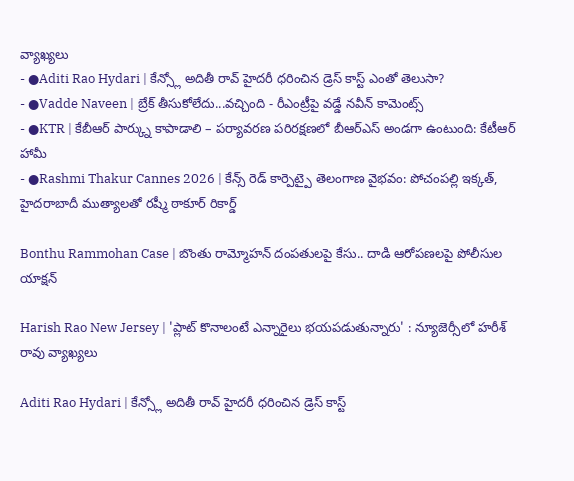వ్యాఖ్యలు
- ●Aditi Rao Hydari | కేన్స్లో అదితీ రావ్ హైదరీ ధరించిన డ్రెస్ కాస్ట్ ఎంతో తెలుసా?
- ●Vadde Naveen | బ్రేక్ తీసుకోలేదు...వచ్చింది - రీఎంట్రీపై వడ్డే నవీన్ కామెంట్స్
- ●KTR | కేబీఆర్ పార్క్ను కాపాడాలి – పర్యావరణ పరిరక్షణలో బీఆర్ఎస్ అండగా ఉంటుంది: కేటీఆర్ హామీ
- ●Rashmi Thakur Cannes 2026 | కేన్స్ రెడ్ కార్పెట్పై తెలంగాణ వైభవం: పోచంపల్లి ఇక్కత్, హైదరాబాదీ ముత్యాలతో రష్మీ ఠాకూర్ రికార్డ్

Bonthu Rammohan Case | బొంతు రామ్మోహన్ దంపతులపై కేసు.. దాడి ఆరోపణలపై పోలీసుల యాక్షన్

Harish Rao New Jersey | 'ప్లాట్ కొనాలంటే ఎన్నారైలు భయపడుతున్నారు' : న్యూజెర్సీలో హరీశ్ రావు వ్యాఖ్యలు

Aditi Rao Hydari | కేన్స్లో అదితీ రావ్ హైదరీ ధరించిన డ్రెస్ కాస్ట్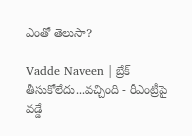ఎంతో తెలుసా?

Vadde Naveen | బ్రేక్ తీసుకోలేదు...వచ్చింది - రీఎంట్రీపై వడ్డే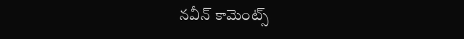నవీన్ కామెంట్స్